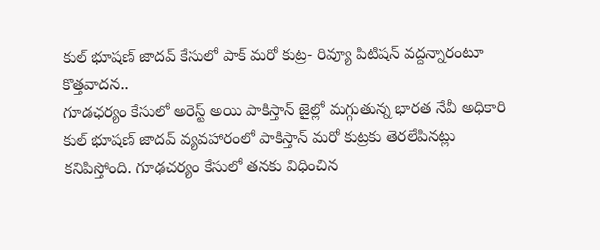కుల్ భూషణ్ జాదవ్ కేసులో పాక్ మరో కుట్ర- రివ్యూ పిటిషన్ వద్దన్నారంటూ కొత్తవాదన..
గూడఛర్యం కేసులో అరెస్ట్ అయి పాకిస్తాన్ జైల్లో మగ్గుతున్న భారత నేవీ అధికారి కుల్ భూషణ్ జాదవ్ వ్యవహారంలో పాకిస్తాన్ మరో కుట్రకు తెరలేపినట్లు కనిపిస్తోంది. గూఢచర్యం కేసులో తనకు విధించిన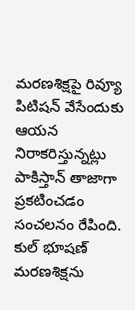మరణశిక్షపై రివ్యూ పిటిషన్ వేసేందుకు ఆయన నిరాకరిస్తున్నట్లు పాకిస్తాన్ తాజాగా ప్రకటించడం సంచలనం రేపింది. కుల్ భూషణ్ మరణశిక్షను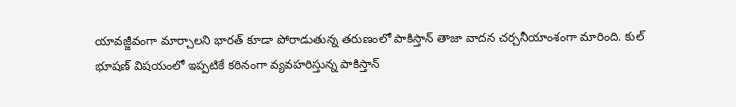యావజ్జీవంగా మార్చాలని భారత్ కూడా పోరాడుతున్న తరుణంలో పాకిస్తాన్ తాజా వాదన చర్చనీయాంశంగా మారింది. కుల్ భూషణ్ విషయంలో ఇప్పటికే కఠినంగా వ్యవహరిస్తున్న పాకిస్తాన్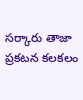సర్కారు తాజా ప్రకటన కలకలం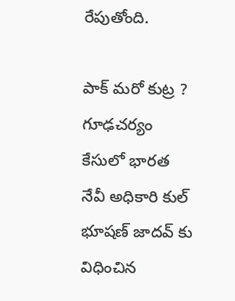రేపుతోంది.

పాక్ మరో కుట్ర ?
గూఢచర్యం కేసులో భారత నేవీ అధికారి కుల్ భూషణ్ జాదవ్ కు విధించిన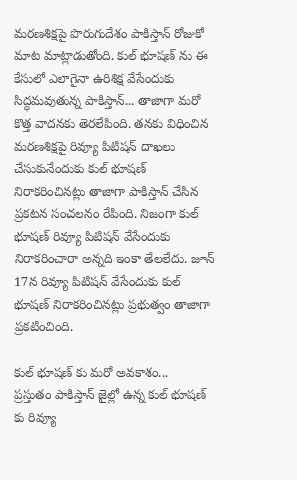మరణశిక్షపై పొరుగుదేశం పాకిస్తాన్ రోజుకో మాట మాట్లాడుతోంది. కుల్ భూషణ్ ను ఈ కేసులో ఎలాగైనా ఉరిశిక్ష వేసేందుకు సిద్ధమవుతున్న పాకిస్తాన్... తాజాగా మరో కొత్త వాదనకు తెరలేపింది. తనకు విధించిన మరణశిక్షపై రివ్యూ పిటిషన్ దాఖలు చేసుకునేందుకు కుల్ భూషణ్ నిరాకరించినట్లు తాజాగా పాకిస్తాన్ చేసిన ప్రకటన సంచలనం రేపింది. నిజంగా కుల్ భూషణ్ రివ్యూ పిటిషన్ వేసేందుకు నిరాకరించారా అన్నది ఇంకా తేలలేదు. జూన్ 17న రివ్యూ పిటిషన్ వేసేందుకు కుల్ భూషణ్ నిరాకరించినట్లు ప్రభుత్వం తాజాగా ప్రకటించింది.

కుల్ భూషణ్ కు మరో అవకాశం...
ప్రస్తుతం పాకిస్తాన్ జైల్లో ఉన్న కుల్ భూషణ్ కు రివ్యూ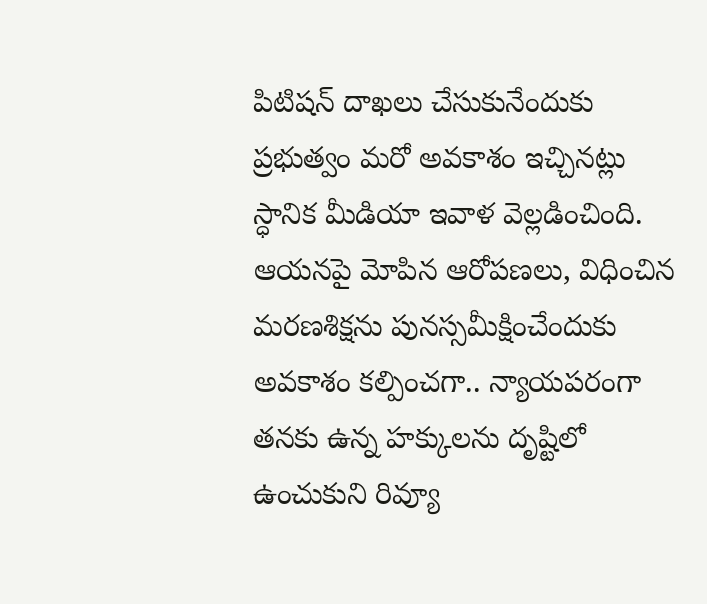పిటిషన్ దాఖలు చేసుకునేందుకు ప్రభుత్వం మరో అవకాశం ఇచ్చినట్లు స్ధానిక మీడియా ఇవాళ వెల్లడించింది. ఆయనపై మోపిన ఆరోపణలు, విధించిన మరణశిక్షను పునస్సమీక్షించేందుకు అవకాశం కల్పించగా.. న్యాయపరంగా తనకు ఉన్న హక్కులను దృష్టిలో ఉంచుకుని రివ్యూ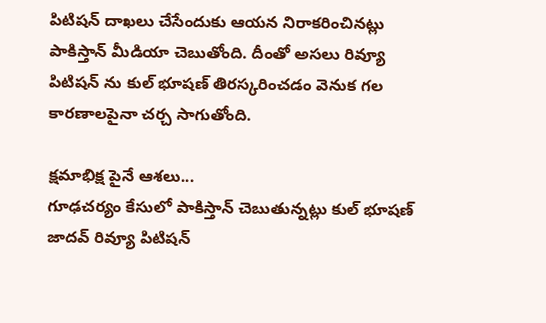పిటిషన్ దాఖలు చేసేందుకు ఆయన నిరాకరించినట్లు పాకిస్తాన్ మీడియా చెబుతోంది. దీంతో అసలు రివ్యూ పిటిషన్ ను కుల్ భూషణ్ తిరస్కరించడం వెనుక గల కారణాలపైనా చర్చ సాగుతోంది.

క్షమాభిక్ష పైనే ఆశలు...
గూఢచర్యం కేసులో పాకిస్తాన్ చెబుతున్నట్లు కుల్ భూషణ్ జాదవ్ రివ్యూ పిటిషన్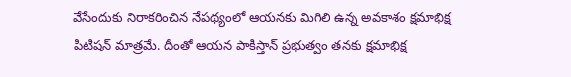వేసేందుకు నిరాకరించిన నేపథ్యంలో ఆయనకు మిగిలి ఉన్న అవకాశం క్షమాభిక్ష పిటిషన్ మాత్రమే. దీంతో ఆయన పాకిస్తాన్ ప్రభుత్వం తనకు క్షమాభిక్ష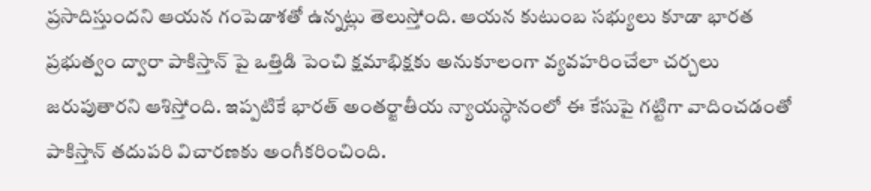ప్రసాదిస్తుందని ఆయన గంపెడాశతో ఉన్నట్లు తెలుస్తోంది. ఆయన కుటుంబ సభ్యులు కూడా భారత ప్రభుత్వం ద్వారా పాకిస్తాన్ పై ఒత్తిడి పెంచి క్షమాభిక్షకు అనుకూలంగా వ్యవహరించేలా చర్చలు జరుపుతారని ఆశిస్తోంది. ఇప్పటికే భారత్ అంతర్జాతీయ న్యాయస్ధానంలో ఈ కేసుపై గట్టిగా వాదించడంతో పాకిస్తాన్ తదుపరి విచారణకు అంగీకరించింది.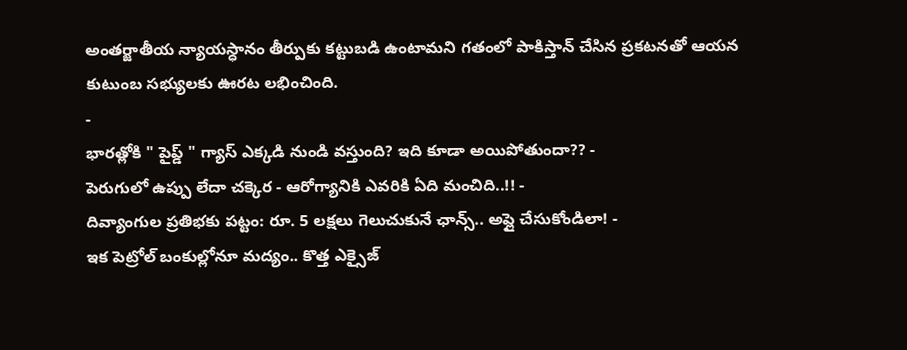అంతర్జాతీయ న్యాయస్ధానం తీర్పుకు కట్టుబడి ఉంటామని గతంలో పాకిస్తాన్ చేసిన ప్రకటనతో ఆయన కుటుంబ సభ్యులకు ఊరట లభించింది.
-
భారత్లోకి " పైప్డ్ " గ్యాస్ ఎక్కడి నుండి వస్తుంది? ఇది కూడా అయిపోతుందా?? -
పెరుగులో ఉప్పు లేదా చక్కెర - ఆరోగ్యానికి ఎవరికి ఏది మంచిది..!! -
దివ్యాంగుల ప్రతిభకు పట్టం: రూ. 5 లక్షలు గెలుచుకునే ఛాన్స్.. అప్లై చేసుకోండిలా! -
ఇక పెట్రోల్ బంకుల్లోనూ మద్యం.. కొత్త ఎక్సైజ్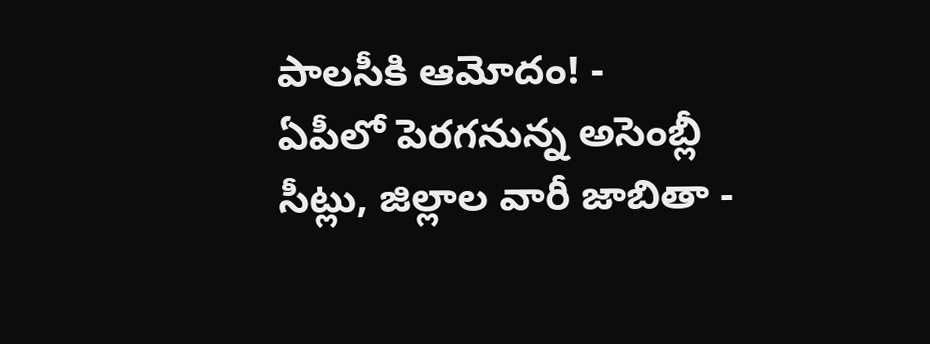పాలసీకి ఆమోదం! -
ఏపీలో పెరగనున్న అసెంబ్లీ సీట్లు, జిల్లాల వారీ జాబితా -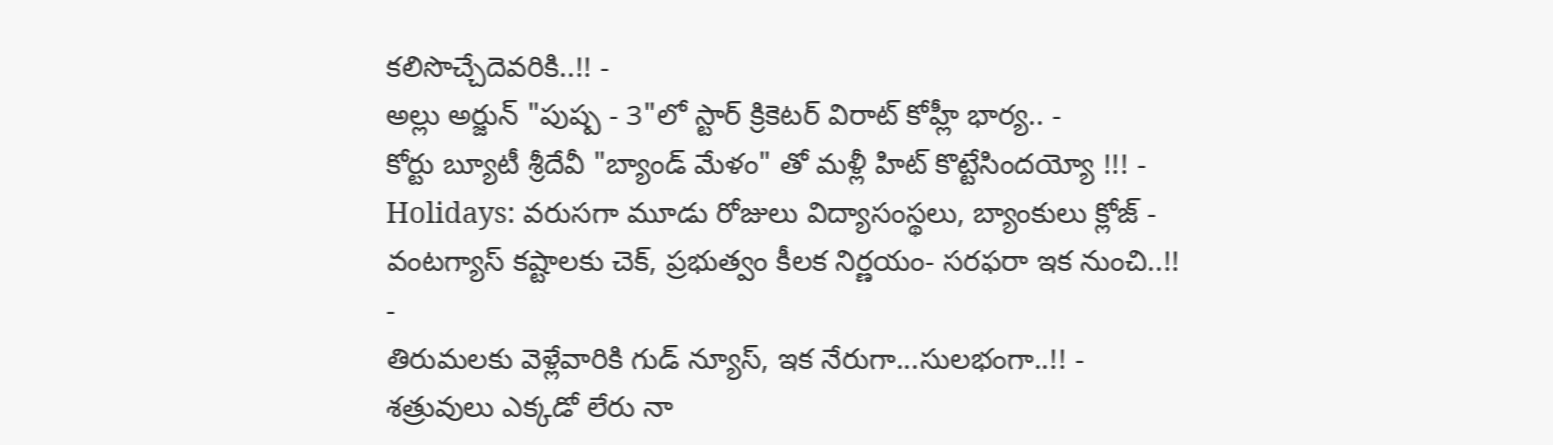కలిసొచ్చేదెవరికి..!! -
అల్లు అర్జున్ "పుష్ప - 3"లో స్టార్ క్రికెటర్ విరాట్ కోహ్లీ భార్య.. -
కోర్టు బ్యూటీ శ్రీదేవీ "బ్యాండ్ మేళం" తో మళ్లీ హిట్ కొట్టేసిందయ్యో !!! -
Holidays: వరుసగా మూడు రోజులు విద్యాసంస్థలు, బ్యాంకులు క్లోజ్ -
వంటగ్యాస్ కష్టాలకు చెక్, ప్రభుత్వం కీలక నిర్ణయం- సరఫరా ఇక నుంచి..!! -
తిరుమలకు వెళ్లేవారికి గుడ్ న్యూస్, ఇక నేరుగా...సులభంగా..!! -
శత్రువులు ఎక్కడో లేరు నా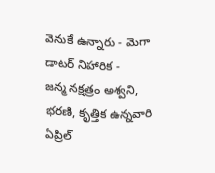వెనుకే ఉన్నారు - మెగా డాటర్ నిహారిక -
జన్మ నక్షత్రం అశ్వని, భరణి, కృత్తిక ఉన్నవారి ఏప్రిల్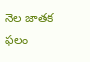నెల జాతక ఫలం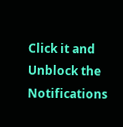Click it and Unblock the Notifications